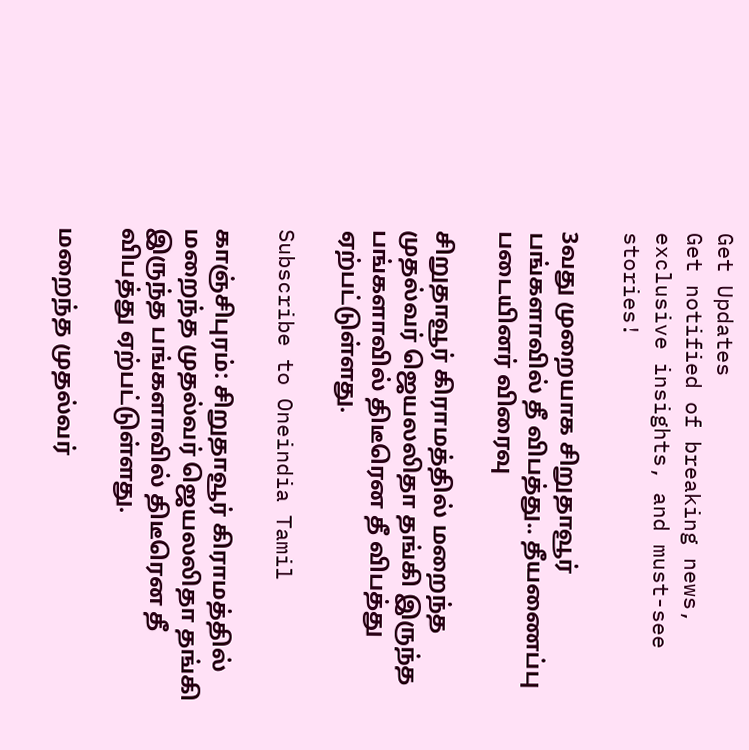Get Updates
Get notified of breaking news, exclusive insights, and must-see stories!

3வது முறையாக சிறுதாவூர் பங்களாவில் தீ விபத்து.. தீயணைப்பு படையினர் விரைவு

சிறுதாவூர் கிராமத்தில் மறைந்த முதல்வர் ஜெயலலிதா தங்கி இருந்த பங்களாவில் திடீரென தீ விபத்து ஏற்பட்டுள்ளது.

Subscribe to Oneindia Tamil

காஞ்சிபுரம்: சிறுதாவூர் கிராமத்தில் மறைந்த முதல்வர் ஜெயலலிதா தங்கி இருந்த பங்களாவில் திடீரென தீ விபத்து ஏற்பட்டுள்ளது.

மறைந்த முதல்வர்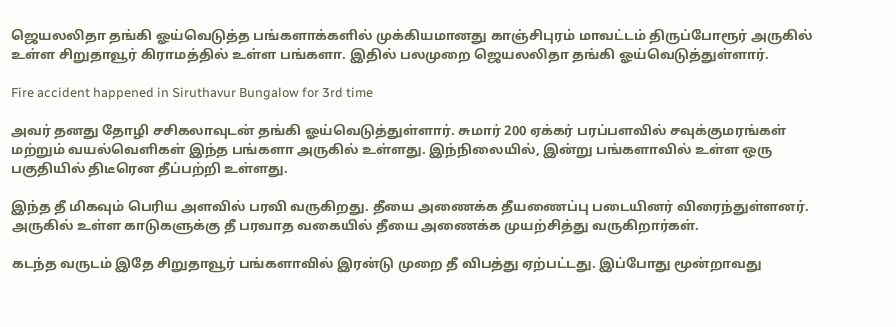ஜெயலலிதா தங்கி ஓய்வெடுத்த பங்களாக்களில் முக்கியமானது காஞ்சிபுரம் மாவட்டம் திருப்போரூர் அருகில் உள்ள சிறுதாவூர் கிராமத்தில் உள்ள பங்களா. இதில் பலமுறை ஜெயலலிதா தங்கி ஓய்வெடுத்துள்ளார்.

Fire accident happened in Siruthavur Bungalow for 3rd time

அவர் தனது தோழி சசிகலாவுடன் தங்கி ஓய்வெடுத்துள்ளார். சுமார் 200 ஏக்கர் பரப்பளவில் சவுக்குமரங்கள் மற்றும் வயல்வெளிகள் இந்த பங்களா அருகில் உள்ளது. இந்நிலையில், இன்று பங்களாவில் உள்ள ஒரு பகுதியில் திடீரென தீப்பற்றி உள்ளது.

இந்த தீ மிகவும் பெரிய அளவில் பரவி வருகிறது. தீயை அணைக்க தீயணைப்பு படையினர் விரைந்துள்ளனர். அருகில் உள்ள காடுகளுக்கு தீ பரவாத வகையில் தீயை அணைக்க முயற்சித்து வருகிறார்கள்.

கடந்த வருடம் இதே சிறுதாவூர் பங்களாவில் இரன்டு முறை தீ விபத்து ஏற்பட்டது. இப்போது மூன்றாவது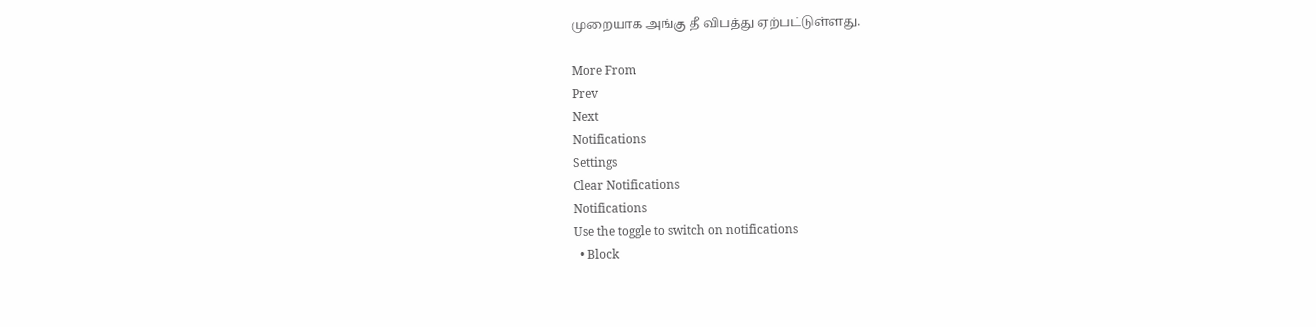முறையாக அங்கு தீ விபத்து ஏற்பட்டுள்ளது.

More From
Prev
Next
Notifications
Settings
Clear Notifications
Notifications
Use the toggle to switch on notifications
  • Block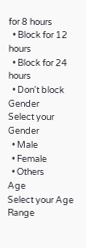for 8 hours
  • Block for 12 hours
  • Block for 24 hours
  • Don't block
Gender
Select your Gender
  • Male
  • Female
  • Others
Age
Select your Age Range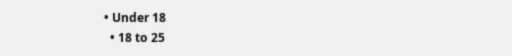• Under 18
  • 18 to 25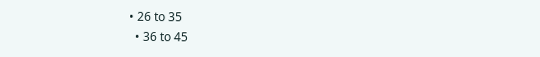• 26 to 35
  • 36 to 45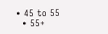• 45 to 55
  • 55+